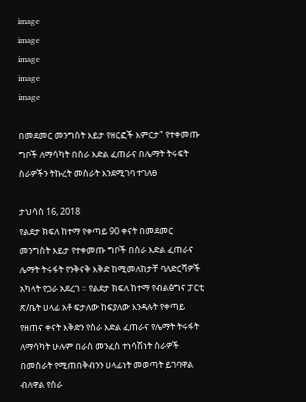image
image
image
image
image

በመደመር መንግስት እይታ የዘርፎች እምርታ" የተቀመጡ ግቦች ለማሳካት በስራ እድል ፈጠራና በሌማት ትሩፍት ስራዎችን ትኩረት መስራት እንደሚገባ ተገለፀ

ታህሳስ 16, 2018
የልደታ ክፍለ ከተማ የቀጣይ 90 ቀናት በመደመር መንግስት እይታ የተቀመጡ ግቦች በስራ እድል ፈጠራና ሌማት ትሩፋት የንቅናቅ እቅድ ከሚመለከታቸ ባለድርሻዎች አካላት የጋራ አደረገ ። የልደታ ክፍለ ከተማ የብልፅግና ፓርቲ ጽ/ቤት ሀላፊ አቶ ፍታለው ከፍያለው እንዳሉት የቀጣይ የዘጠና ቀናት እቅድን የስራ እድል ፈጠራና የሌማት ትሩፋት ለማሳካት ሁሉም በራስ መንፈስ ተነሳሽነት ስራዎች በመስራት የሚጠበቅብንን ሀላፊነት መወጣት ይገባዋል ብለዋል የስራ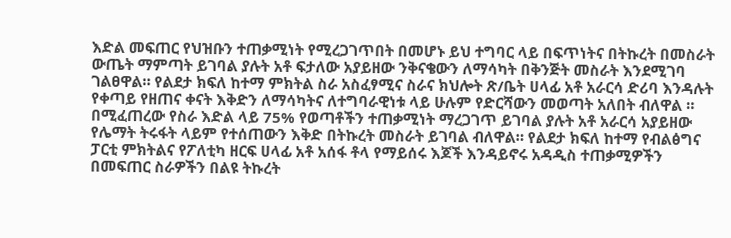እድል መፍጠር የህዝቡን ተጠቃሚነት የሚረጋገጥበት በመሆኑ ይህ ተግባር ላይ በፍጥነትና በትኩረት በመስራት ውጤት ማምጣት ይገባል ያሉት አቶ ፍታለው አያይዘው ንቅናቄውን ለማሳካት በቅንጅት መስራት እንደሚገባ ገልፀዋል። የልደታ ክፍለ ከተማ ምክትል ስራ አስፈፃሚና ስራና ክህሎት ጽ/ቤት ሀላፊ አቶ አራርሳ ድሪባ እንዳሉት የቀጣይ የዘጠና ቀናት እቅድን ለማሳካትና ለተግባራዊነቱ ላይ ሁሉም የድርሻውን መወጣት አለበት ብለዋል ። በሚፈጠረው የስራ እድል ላይ 75% የወጣቶችን ተጠቃሚነት ማረጋገጥ ይገባል ያሉት አቶ አራርሳ አያይዘው የሌማት ትሩፋት ላይም የተሰጠውን እቅድ በትኩረት መስራት ይገባል ብለዋል። የልደታ ክፍለ ከተማ የብልፅግና ፓርቲ ምክትልና የፖለቲካ ዘርፍ ሀላፊ አቶ አሰፋ ቶላ የማይሰሩ እጆች እንዳይኖሩ አዳዲስ ተጠቃሚዎችን በመፍጠር ስራዎችን በልዩ ትኩረት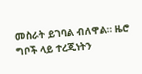መስራት ይገባል ብለዋል። ዜሮ ግቦች ላይ ተረጂነትን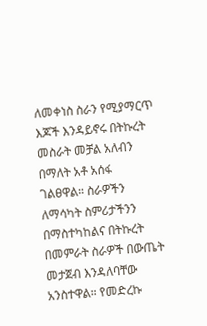ለመቀነስ ስራን የሚያማርጥ እጆች እንዳይኖሩ በትኩረት መስራት መቻል አለብን በማለት አቶ አሰፋ ገልፀዋል። ስራዎችን ለማሳካት ስምሪታችንን በማስተካከልና በትኩረት በመምራት ስራዎች በውጤት መታጀብ እንዳለባቸው አንስተዋል። የመድረኩ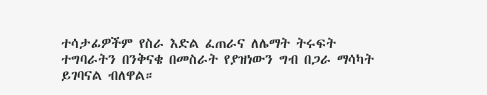ተሳታፊዎችም የስራ እድል ፈጠራና ለሌማት ትሩፍት ተግባራትን በንቅናቄ በመስራት የያዝነውን ግብ በጋራ ማሳካት ይገባናል ብለዋል።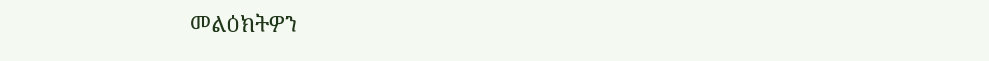መልዕክትዎን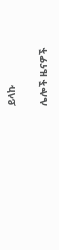ይላኩ

ሌሎች ዜናዎች